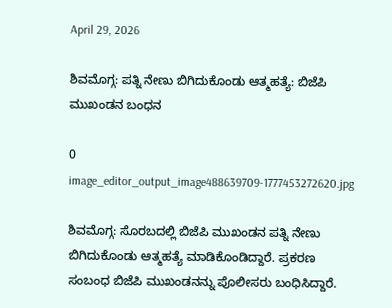April 29, 2026

ಶಿವಮೊಗ್ಗ: ಪತ್ನಿ ನೇಣು ಬಿಗಿದುಕೊಂಡು ಆತ್ಮಹತ್ಯೆ: ಬಿಜೆಪಿ ಮುಖಂಡನ ಬಂಧನ

0
image_editor_output_image488639709-1777453272620.jpg

ಶಿವಮೊಗ್ಗ: ಸೊರಬದಲ್ಲಿ ಬಿಜೆಪಿ ಮುಖಂಡನ ಪತ್ನಿ ನೇಣು ಬಿಗಿದುಕೊಂಡು ಆತ್ಮಹತ್ಯೆ ಮಾಡಿಕೊಂಡಿದ್ದಾರೆ. ಪ್ರಕರಣ ಸಂಬಂಧ ಬಿಜೆಪಿ ಮುಖಂಡನನ್ನು ಪೊಲೀಸರು ಬಂಧಿಸಿದ್ದಾರೆ.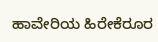ಹಾವೇರಿಯ ಹಿರೇಕೆರೂರ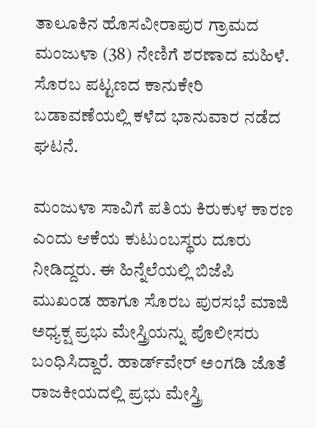ತಾಲೂಕಿನ ಹೊಸವೀರಾಪುರ ಗ್ರಾಮದ ಮಂಜುಳಾ (38) ನೇಣಿಗೆ ಶರಣಾದ ಮಹಿಳೆ. ಸೊರಬ ಪಟ್ಟಣದ ಕಾನುಕೇರಿ ಬಡಾವಣೆಯಲ್ಲಿ ಕಳೆದ ಭಾನುವಾರ ನಡೆದ ಘಟನೆ.

ಮಂಜುಳಾ ಸಾವಿಗೆ ಪತಿಯ ಕಿರುಕುಳ ಕಾರಣ ಎಂದು ಆಕೆಯ ಕುಟುಂಬಸ್ಥರು ದೂರು ನೀಡಿದ್ದರು. ಈ ಹಿನ್ನೆಲೆಯಲ್ಲಿ ಬಿಜೆಪಿ ಮುಖಂಡ ಹಾಗೂ ಸೊರಬ ಪುರಸಭೆ ಮಾಜಿ ಅಧ್ಯಕ್ಷ ಪ್ರಭು ಮೇಸ್ತ್ರಿಯನ್ನು ಪೊಲೀಸರು ಬಂಧಿಸಿದ್ದಾರೆ. ಹಾರ್ಡ್‌ವೇರ್ ಅಂಗಡಿ ಜೊತೆ ರಾಜಕೀಯದಲ್ಲಿ ಪ್ರಭು ಮೇಸ್ತ್ರಿ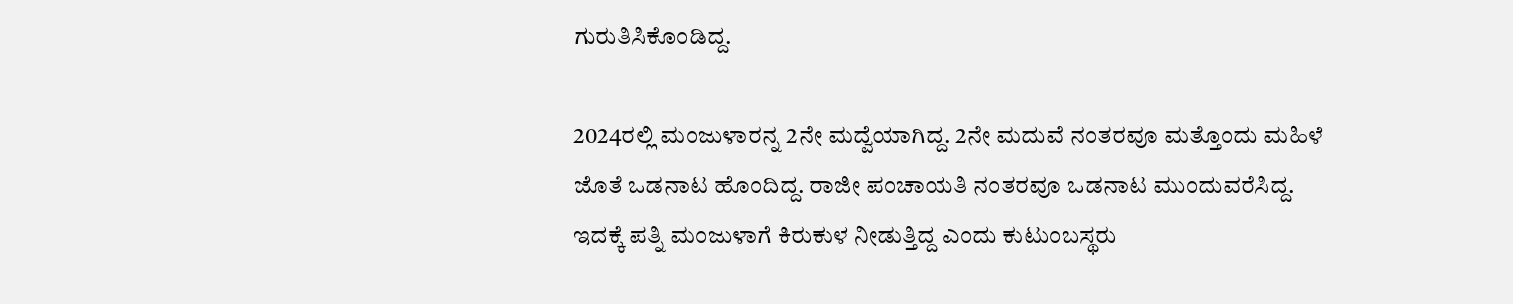ಗುರುತಿಸಿಕೊಂಡಿದ್ದ.

2024ರಲ್ಲಿ ಮಂಜುಳಾರನ್ನ 2ನೇ ಮದ್ವೆಯಾಗಿದ್ದ. 2ನೇ ಮದುವೆ ನಂತರವೂ ಮತ್ತೊಂದು ಮಹಿಳೆ ಜೊತೆ ಒಡನಾಟ ಹೊಂದಿದ್ದ. ರಾಜೀ ಪಂಚಾಯತಿ ನಂತರವೂ ಒಡನಾಟ ಮುಂದುವರೆಸಿದ್ದ. ಇದಕ್ಕೆ ಪತ್ನಿ ಮಂಜುಳಾಗೆ ಕಿರುಕುಳ ನೀಡುತ್ತಿದ್ದ ಎಂದು ಕುಟುಂಬಸ್ಥರು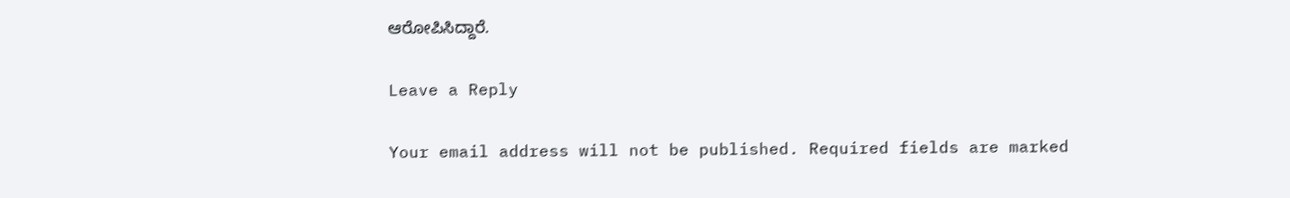ಆರೋಪಿಸಿದ್ದಾರೆ.

Leave a Reply

Your email address will not be published. Required fields are marked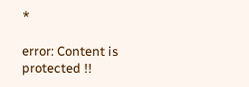*

error: Content is protected !!